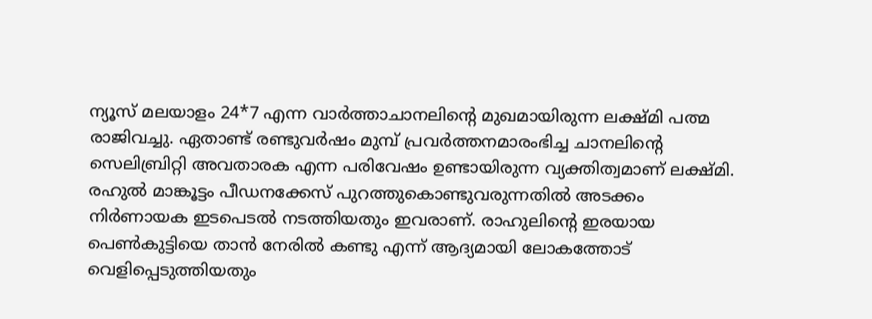ന്യൂസ് മലയാളം 24*7 എന്ന വാർത്താചാനലിന്റെ മുഖമായിരുന്ന ലക്ഷ്മി പത്മ രാജിവച്ചു. ഏതാണ്ട് രണ്ടുവർഷം മുമ്പ് പ്രവർത്തനമാരംഭിച്ച ചാനലിന്റെ സെലിബ്രിറ്റി അവതാരക എന്ന പരിവേഷം ഉണ്ടായിരുന്ന വ്യക്തിത്വമാണ് ലക്ഷ്മി. രഹുൽ മാങ്കൂട്ടം പീഡനക്കേസ് പുറത്തുകൊണ്ടുവരുന്നതിൽ അടക്കം നിർണായക ഇടപെടൽ നടത്തിയതും ഇവരാണ്. രാഹുലിന്റെ ഇരയായ പെൺകുട്ടിയെ താൻ നേരിൽ കണ്ടു എന്ന് ആദ്യമായി ലോകത്തോട് വെളിപ്പെടുത്തിയതും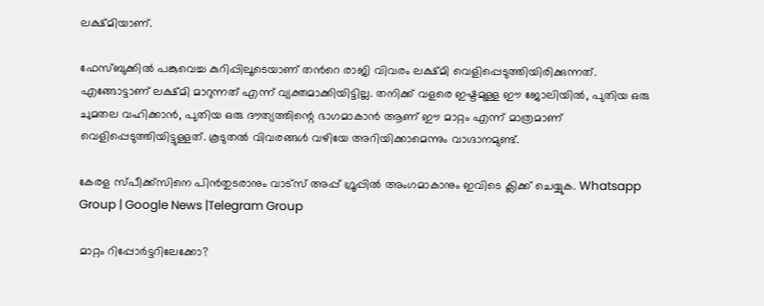ലക്ഷ്മിയാണ്.

ഫേസ്ബുക്കിൽ പങ്കുവെച്ച കുറിപ്പിലൂടെയാണ് തൻറെ രാജി വിവരം ലക്ഷ്മി വെളിപ്പെടുത്തിയിരിക്കുന്നത്. എങ്ങോട്ടാണ് ലക്ഷ്മി മാറുന്നത് എന്ന് വ്യക്തമാക്കിയിട്ടില്ല. തനിക്ക് വളരെ ഇഷ്ടമുള്ള ഈ ജോലിയിൽ, പുതിയ ഒരു ചുമതല വഹിക്കാൻ, പുതിയ ഒരു ദൗത്യത്തിന്റെ ഭാഗമാകാൻ ആണ് ഈ മാറ്റം എന്ന് മാത്രമാണ് വെളിപ്പെടുത്തിയിട്ടുള്ളത്. കൂടുതൽ വിവരങ്ങൾ വഴിയേ അറിയിക്കാമെന്നും വാഗ്ദാനമുണ്ട്.

കേരള സ്പീക്ക്സിനെ പിൻതുടരാനും വാട്സ് അപ്പ് ഗ്രൂപ്പിൽ അംഗമാകാനും ഇവിടെ ക്ലിക്ക് ചെയ്യുക. Whatsapp Group | Google News |Telegram Group

മാറ്റം റിപ്പോർട്ടറിലേക്കോ?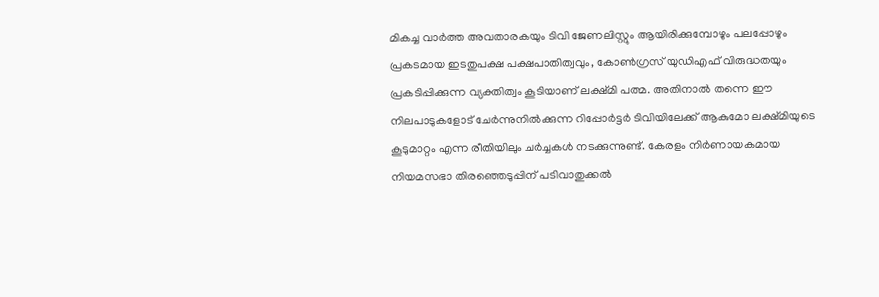മികച്ച വാർത്ത അവതാരകയും ടിവി ജേണലിസ്റ്റും ആയിരിക്കുമ്പോഴും പലപ്പോഴും പ്രകടമായ ഇടതുപക്ഷ പക്ഷപാതിത്വവും, കോൺഗ്രസ് യുഡിഎഫ് വിരുദ്ധതയും പ്രകടിപ്പിക്കുന്ന വ്യക്തിത്വം കൂടിയാണ് ലക്ഷ്മി പത്മ. അതിനാൽ തന്നെ ഈ നിലപാടുകളോട് ചേർന്നുനിൽക്കുന്ന റിപ്പോർട്ടർ ടിവിയിലേക്ക് ആകുമോ ലക്ഷ്മിയുടെ കൂടുമാറ്റം എന്ന രീതിയിലും ചർച്ചകൾ നടക്കുന്നുണ്ട്. കേരളം നിർണായകമായ നിയമസഭാ തിരഞ്ഞെടുപ്പിന് പടിവാതുക്കൽ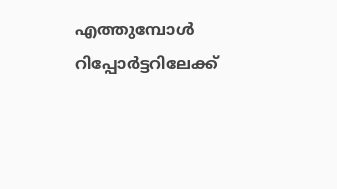എത്തുമ്പോൾ റിപ്പോർട്ടറിലേക്ക്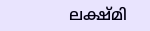ലക്ഷ്മി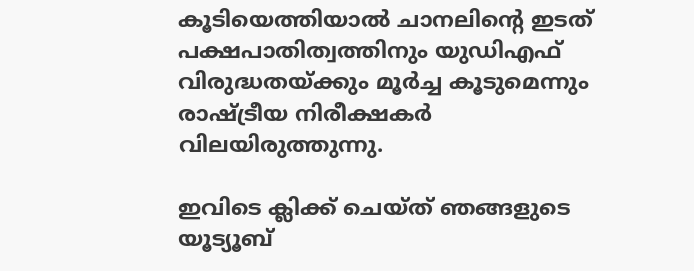കൂടിയെത്തിയാൽ ചാനലിന്റെ ഇടത് പക്ഷപാതിത്വത്തിനും യുഡിഎഫ് വിരുദ്ധതയ്ക്കും മൂർച്ച കൂടുമെന്നും രാഷ്ട്രീയ നിരീക്ഷകർ വിലയിരുത്തുന്നു.

ഇവിടെ ക്ലിക്ക് ചെയ്ത് ഞങ്ങളുടെ യൂട്യൂബ്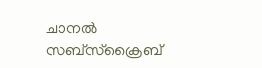ചാനൽ സബ്സ്ക്രൈബ്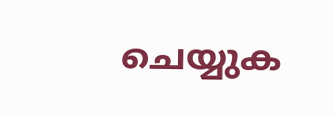ചെയ്യുക